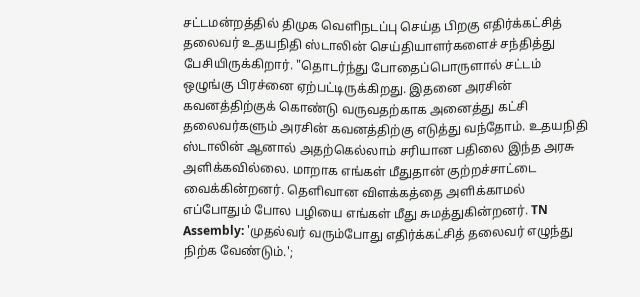சட்டமன்றத்தில் திமுக வெளிநடப்பு செய்த பிறகு எதிர்க்கட்சித் தலைவர் உதயநிதி ஸ்டாலின் செய்தியாளர்களைச் சந்தித்து பேசியிருக்கிறார். "தொடர்ந்து போதைப்பொருளால் சட்டம் ஒழுங்கு பிரச்னை ஏற்பட்டிருக்கிறது. இதனை அரசின் கவனத்திற்குக் கொண்டு வருவதற்காக அனைத்து கட்சி தலைவர்களும் அரசின் கவனத்திற்கு எடுத்து வந்தோம். உதயநிதி ஸ்டாலின் ஆனால் அதற்கெல்லாம் சரியான பதிலை இந்த அரசு அளிக்கவில்லை. மாறாக எங்கள் மீதுதான் குற்றச்சாட்டை வைக்கின்றனர். தெளிவான விளக்கத்தை அளிக்காமல் எப்போதும் போல பழியை எங்கள் மீது சுமத்துகின்றனர். TN Assembly: 'முதல்வர் வரும்போது எதிர்க்கட்சித் தலைவர் எழுந்து நிற்க வேண்டும்.';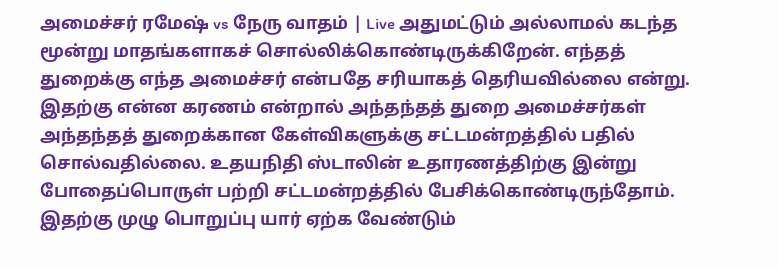அமைச்சர் ரமேஷ் vs நேரு வாதம் | Live அதுமட்டும் அல்லாமல் கடந்த மூன்று மாதங்களாகச் சொல்லிக்கொண்டிருக்கிறேன். எந்தத் துறைக்கு எந்த அமைச்சர் என்பதே சரியாகத் தெரியவில்லை என்று. இதற்கு என்ன கரணம் என்றால் அந்தந்தத் துறை அமைச்சர்கள் அந்தந்தத் துறைக்கான கேள்விகளுக்கு சட்டமன்றத்தில் பதில் சொல்வதில்லை. உதயநிதி ஸ்டாலின் உதாரணத்திற்கு இன்று போதைப்பொருள் பற்றி சட்டமன்றத்தில் பேசிக்கொண்டிருந்தோம். இதற்கு முழு பொறுப்பு யார் ஏற்க வேண்டும்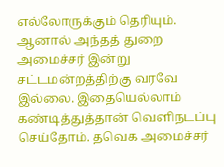எல்லோருக்கும் தெரியும். ஆனால் அந்தத் துறை அமைச்சர் இன்று சட்டமன்றத்திற்கு வரவே இல்லை. இதையெல்லாம் கண்டித்துத்தான் வெளிநடப்பு செய்தோம். தவெக அமைச்சர்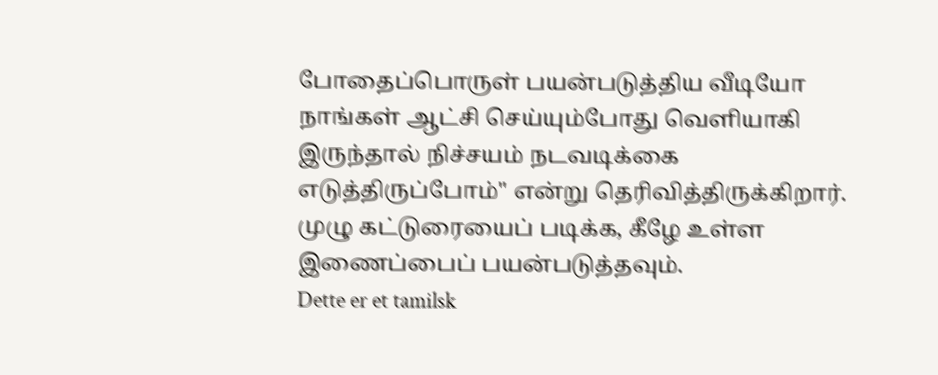போதைப்பொருள் பயன்படுத்திய வீடியோ நாங்கள் ஆட்சி செய்யும்போது வெளியாகி இருந்தால் நிச்சயம் நடவடிக்கை எடுத்திருப்போம்" என்று தெரிவித்திருக்கிறார். முழு கட்டுரையைப் படிக்க, கீழே உள்ள இணைப்பைப் பயன்படுத்தவும்.
Dette er et tamilsk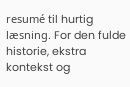resumé til hurtig læsning. For den fulde historie, ekstra kontekst og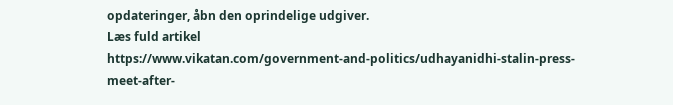opdateringer, åbn den oprindelige udgiver.
Læs fuld artikel
https://www.vikatan.com/government-and-politics/udhayanidhi-stalin-press-meet-after-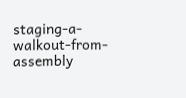staging-a-walkout-from-assembly